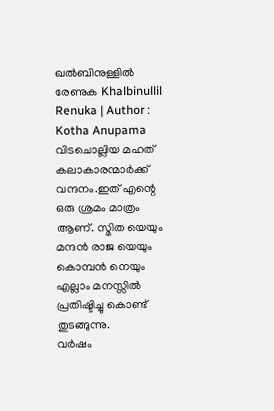ഖൽബിനുള്ളിൽ രേണുക Khalbinullil Renuka | Author : Kotha Anupama
വിടചൊല്ലിയ മഹത് കലാകാരന്മാർക്ക് വന്ദനം.ഇത് എന്റെ ഒരു ശ്രമം മാത്രം ആണ്. സ്മിത യെയും മന്ദൻ രാജ യെയും കൊമ്പൻ നെയും എല്ലാം മനസ്സിൽ പ്രതിഷ്ടിച്ചു കൊണ്ട് തുടങ്ങുന്നു.
വർഷം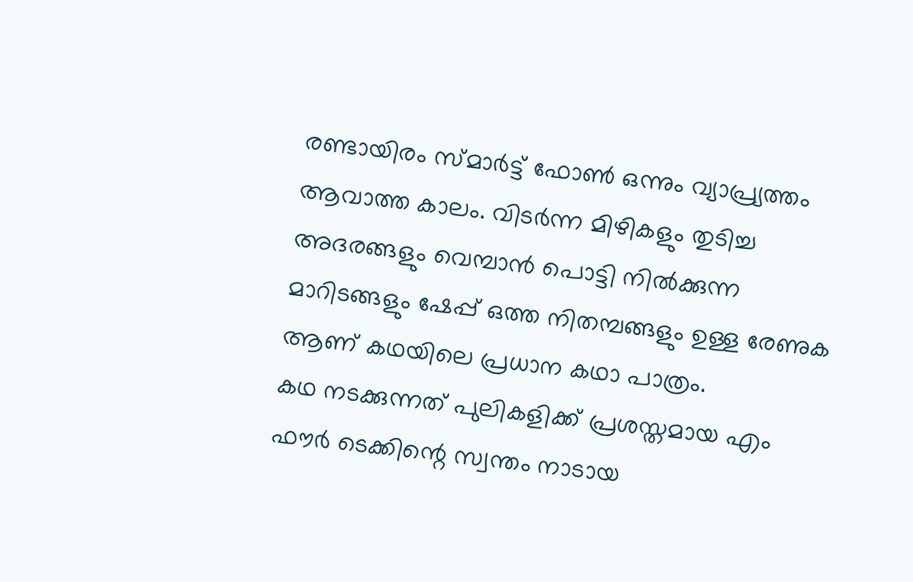രണ്ടായിരം സ്മാർട്ട് ഫോൺ ഒന്നും വ്യാപ്ര്യത്തം ആവാത്ത കാലം. വിടർന്ന മിഴികളും തുടിച്ച അദരങ്ങളും വെമ്പാൻ പൊട്ടി നിൽക്കുന്ന മാറിടങ്ങളും ഷേപ്പ് ഒത്ത നിതമ്പങ്ങളും ഉള്ള രേണുക ആണ് കഥയിലെ പ്രധാന കഥാ പാത്രം.
കഥ നടക്കുന്നത് പുലികളിക്ക് പ്രശസ്തമായ എം ഫൗർ ടെക്കിന്റെ സ്വന്തം നാടായ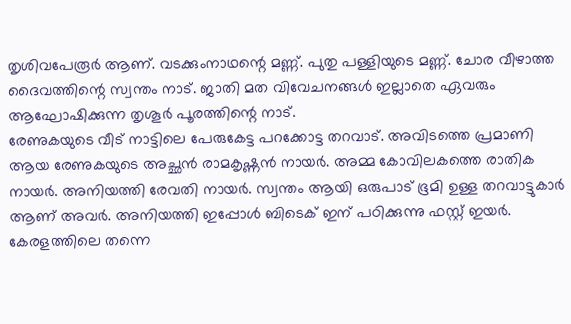തൃശിവപേരൂർ ആണ്. വടക്കുംനാഥന്റെ മണ്ണ്. പുതു പള്ളിയുടെ മണ്ണ്. ചോര വീഴാത്ത ദൈവത്തിന്റെ സ്വന്തം നാട്. ജാതി മത വിവേചനങ്ങൾ ഇല്ലാതെ ഏവരും ആഘോഷിക്കുന്ന തൃശൂർ പൂരത്തിന്റെ നാട്.
രേണുകയുടെ വീട് നാട്ടിലെ പേരുകേട്ട പറക്കോട്ട തറവാട്. അവിടത്തെ പ്രമാണി ആയ രേണുകയുടെ അച്ഛൻ രാമകൃഷ്ണൻ നായർ. അമ്മ കോവിലകത്തെ രാതിക നായർ. അനിയത്തി രേവതി നായർ. സ്വന്തം ആയി ഒരുപാട് ഭൂമി ഉള്ള തറവാട്ടുകാർ ആണ് അവർ. അനിയത്തി ഇപ്പോൾ ബിടെക് ഇന് പഠിക്കുന്നു ഫസ്റ്റ് ഇയർ. കേരളത്തിലെ തന്നെ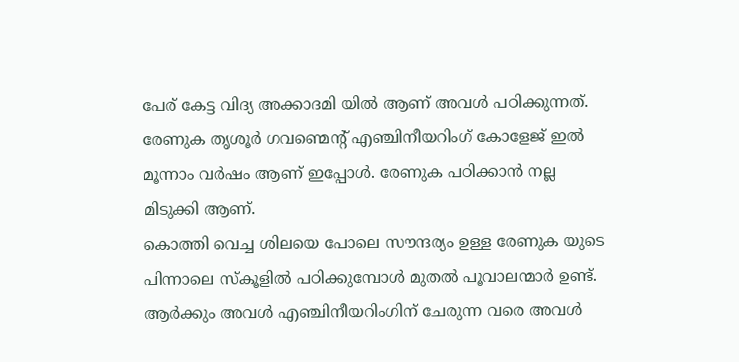പേര് കേട്ട വിദ്യ അക്കാദമി യിൽ ആണ് അവൾ പഠിക്കുന്നത്. രേണുക തൃശൂർ ഗവണ്മെന്റ് എഞ്ചിനീയറിംഗ് കോളേജ് ഇൽ മൂന്നാം വർഷം ആണ് ഇപ്പോൾ. രേണുക പഠിക്കാൻ നല്ല മിടുക്കി ആണ്.
കൊത്തി വെച്ച ശിലയെ പോലെ സൗന്ദര്യം ഉള്ള രേണുക യുടെ പിന്നാലെ സ്കൂളിൽ പഠിക്കുമ്പോൾ മുതൽ പൂവാലന്മാർ ഉണ്ട്. ആർക്കും അവൾ എഞ്ചിനീയറിംഗിന് ചേരുന്ന വരെ അവൾ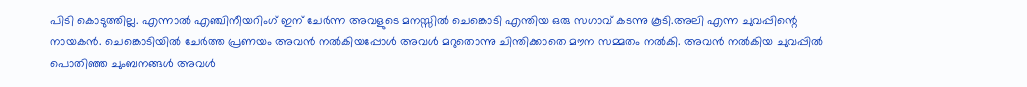പിടി കൊടുത്തില്ല. എന്നാൽ എഞ്ചിനീയറിംഗ് ഇന് ചേർന്ന അവളുടെ മനസ്സിൽ ചെങ്കൊടി എന്തിയ ഒരു സഗാവ് കടന്നു കൂടി.അലി എന്ന ചുവപ്പിന്റെ നായകൻ. ചെങ്കൊടിയിൽ ചേർത്ത പ്രണയം അവൻ നൽകിയപ്പോൾ അവൾ മറുതൊന്നു ചിന്തിക്കാതെ മൗന സമ്മതം നൽകി. അവൻ നൽകിയ ചുവപ്പിൽ പൊതിഞ്ഞ ചുംബനങ്ങൾ അവൾ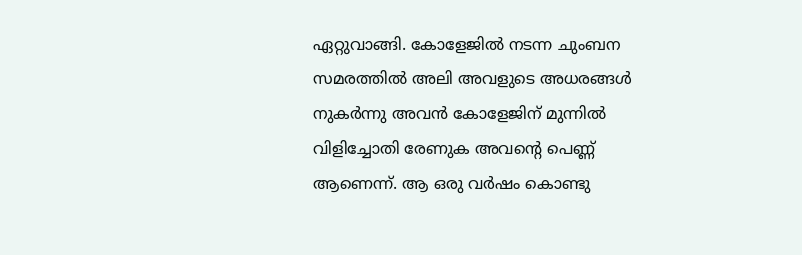ഏറ്റുവാങ്ങി. കോളേജിൽ നടന്ന ചുംബന സമരത്തിൽ അലി അവളുടെ അധരങ്ങൾ നുകർന്നു അവൻ കോളേജിന് മുന്നിൽ വിളിച്ചോതി രേണുക അവന്റെ പെണ്ണ് ആണെന്ന്. ആ ഒരു വർഷം കൊണ്ടു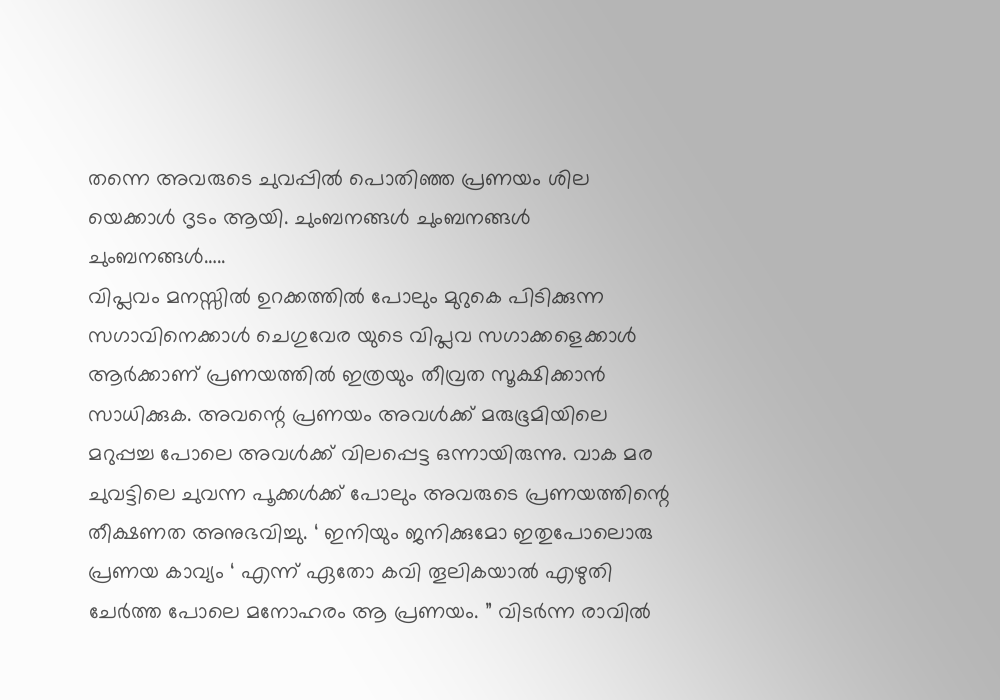തന്നെ അവരുടെ ചുവപ്പിൽ പൊതിഞ്ഞ പ്രണയം ശില യെക്കാൾ ദൃടം ആയി. ചുംബനങ്ങൾ ചുംബനങ്ങൾ ചുംബനങ്ങൾ…..
വിപ്ലവം മനസ്സിൽ ഉറക്കത്തിൽ പോലും മുറുകെ പിടിക്കുന്ന സഗാവിനെക്കാൾ ചെഗുവേര യുടെ വിപ്ലവ സഗാക്കളെക്കാൾ ആർക്കാണ് പ്രണയത്തിൽ ഇത്രയും തീവ്രത സൂക്ഷിക്കാൻ സാധിക്കുക. അവന്റെ പ്രണയം അവൾക്ക് മരുഭൂമിയിലെ മറുപ്പച്ച പോലെ അവൾക്ക് വിലപ്പെട്ട ഒന്നായിരുന്നു. വാക മര ചുവട്ടിലെ ചുവന്ന പൂക്കൾക്ക് പോലും അവരുടെ പ്രണയത്തിന്റെ തീക്ഷണത അനുഭവിച്ചു. ‘ ഇനിയും ജനിക്കുമോ ഇതുപോലൊരു പ്രണയ കാവ്യം ‘ എന്ന് ഏതോ കവി തൂലികയാൽ എഴുതി ചേർത്ത പോലെ മനോഹരം ആ പ്രണയം. ” വിടർന്ന രാവിൽ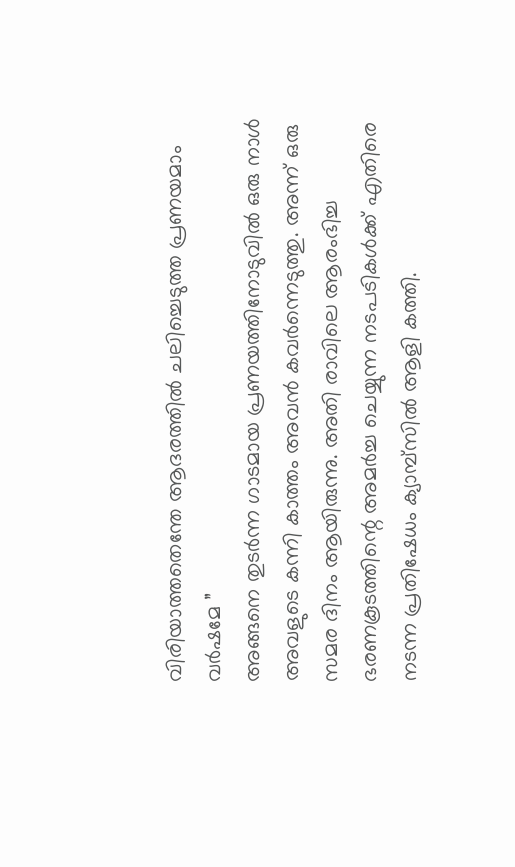വിരിയാത്തതെന്തേ ആദരത്തിൽ ചലിച്ചെടുത്ത പ്രണയമാം വർഷമേ ”
അങ്ങനെ തുടർന്ന ഗാടമായ പ്രണയത്തിനോടുവിൽ ഒരു നാൾ അവളുടെ കന്നി കാത്തം അവൻ കവർന്നെടുത്തു. അന്ന് ഒരു സമര ദിനം ആയിരുന്നു. അതി രാവിലെ ആരംഭിച്ച ഭരണകൂടത്തിന്റെ അമർച്ച ചെയ്യുന്ന നടപടികൾക്ക് എതിരെ നടന്ന പ്രതിഷേധം ക്യാമ്പ്സിൽ ആളി കത്തി.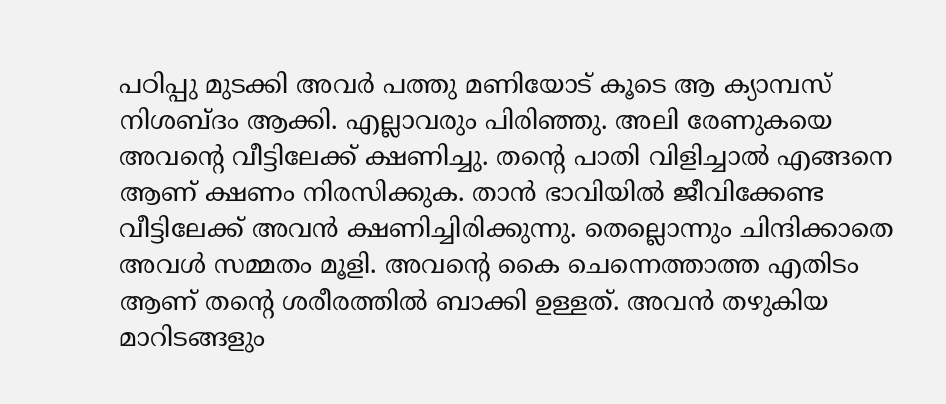പഠിപ്പു മുടക്കി അവർ പത്തു മണിയോട് കൂടെ ആ ക്യാമ്പസ് നിശബ്ദം ആക്കി. എല്ലാവരും പിരിഞ്ഞു. അലി രേണുകയെ അവന്റെ വീട്ടിലേക്ക് ക്ഷണിച്ചു. തന്റെ പാതി വിളിച്ചാൽ എങ്ങനെ ആണ് ക്ഷണം നിരസിക്കുക. താൻ ഭാവിയിൽ ജീവിക്കേണ്ട വീട്ടിലേക്ക് അവൻ ക്ഷണിച്ചിരിക്കുന്നു. തെല്ലൊന്നും ചിന്ദിക്കാതെ അവൾ സമ്മതം മൂളി. അവന്റെ കൈ ചെന്നെത്താത്ത എതിടം ആണ് തന്റെ ശരീരത്തിൽ ബാക്കി ഉള്ളത്. അവൻ തഴുകിയ മാറിടങ്ങളും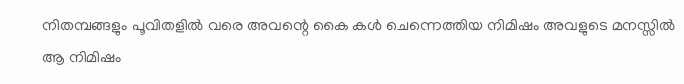നിതമ്പങ്ങളും പൂവിതളിൽ വരെ അവന്റെ കൈ കൾ ചെന്നെത്തിയ നിമിഷം അവളുടെ മനസ്സിൽ ആ നിമിഷം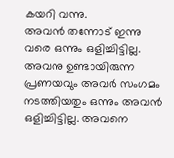കയറി വന്നു.
അവൻ തന്നോട് ഇന്നു വരെ ഒന്നും ഒളിച്ചിട്ടില്ല. അവനു ഉണ്ടായിരുന്ന പ്രണയവും അവർ സംഗമം നടത്തിയതും ഒന്നും അവൻ ഒളിച്ചിട്ടില്ല. അവനെ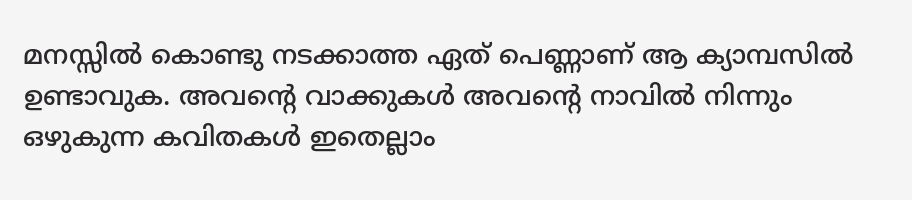മനസ്സിൽ കൊണ്ടു നടക്കാത്ത ഏത് പെണ്ണാണ് ആ ക്യാമ്പസിൽ ഉണ്ടാവുക. അവന്റെ വാക്കുകൾ അവന്റെ നാവിൽ നിന്നും ഒഴുകുന്ന കവിതകൾ ഇതെല്ലാം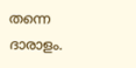തന്നെ ദാരാളം.